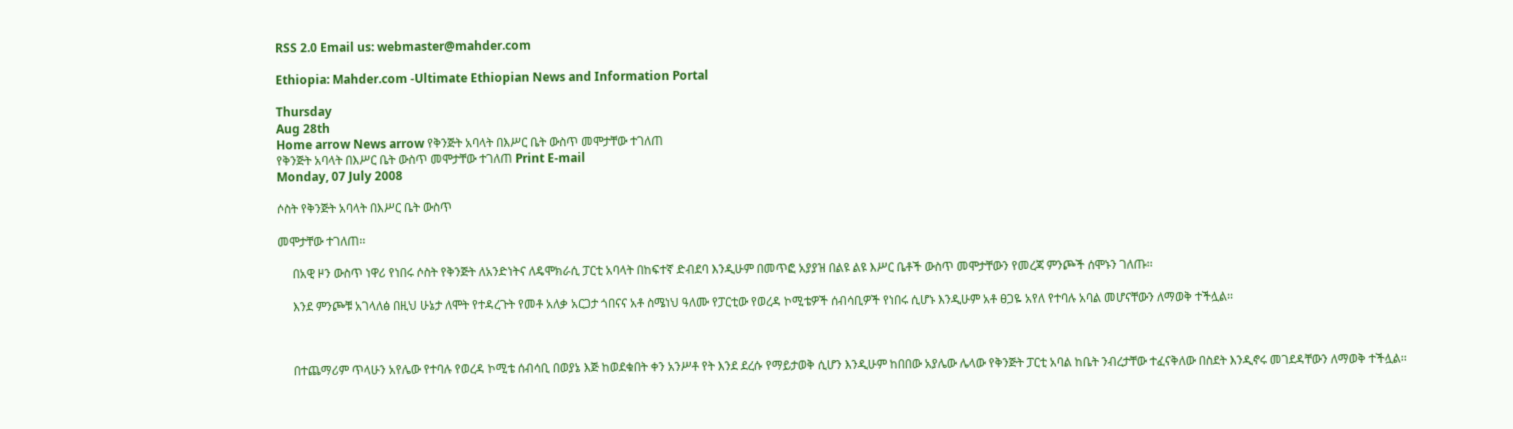RSS 2.0 Email us: webmaster@mahder.com

Ethiopia: Mahder.com -Ultimate Ethiopian News and Information Portal

Thursday
Aug 28th
Home arrow News arrow የቅንጅት አባላት በእሥር ቤት ውስጥ መሞታቸው ተገለጠ
የቅንጅት አባላት በእሥር ቤት ውስጥ መሞታቸው ተገለጠ Print E-mail
Monday, 07 July 2008

ሶስት የቅንጅት አባላት በእሥር ቤት ውስጥ

መሞታቸው ተገለጠ፡፡

     በአዊ ዞን ውስጥ ነዋሪ የነበሩ ሶስት የቅንጅት ለአንድነትና ለዴሞክራሲ ፓርቲ አባላት በከፍተኛ ድብደባ እንዲሁም በመጥፎ አያያዝ በልዩ ልዩ እሥር ቤቶች ውስጥ መሞታቸውን የመረጃ ምንጮች ሰሞኑን ገለጡ፡፡

     እንደ ምንጮቹ አገላለፅ በዚህ ሁኔታ ለሞት የተዳረጉት የመቶ አለቃ አርጋታ ጎበናና አቶ ስሜነህ ዓለሙ የፓርቲው የወረዳ ኮሚቴዎች ሰብሳቢዎች የነበሩ ሲሆኑ እንዲሁም አቶ ፀጋዬ አየለ የተባሉ አባል መሆናቸውን ለማወቅ ተችሏል፡፡



     በተጨማሪም ጥላሁን አየሌው የተባሉ የወረዳ ኮሚቴ ሰብሳቢ በወያኔ እጅ ከወደቁበት ቀን አንሥቶ የት እንደ ደረሱ የማይታወቅ ሲሆን እንዲሁም ከበበው አያሌው ሌላው የቅንጅት ፓርቲ አባል ከቤት ንብረታቸው ተፈናቅለው በስደት እንዲኖሩ መገደዳቸውን ለማወቅ ተችሏል፡፡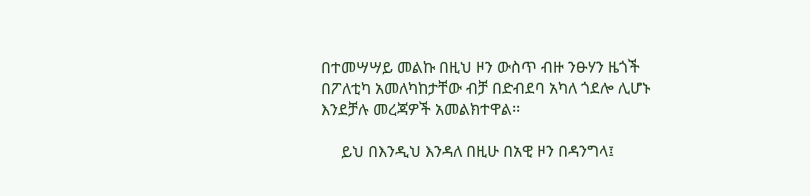በተመሣሣይ መልኩ በዚህ ዞን ውስጥ ብዙ ንፁሃን ዜጎች በፖለቲካ አመለካከታቸው ብቻ በድብደባ አካለ ጎደሎ ሊሆኑ እንደቻሉ መረጃዎች አመልክተዋል፡፡

     ይህ በእንዲህ እንዳለ በዚሁ በአዊ ዞን በዳንግላ፤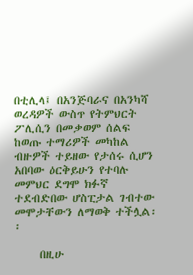በቲሊላ፤ በአንጅባራና በአንካሻ ወረዳዎች ውስጥ የትምህርት ፖሊሲን በመቃወም ሰልፍ ከወጡ ተማሪዎች መካከል ብዙዎች ተይዘው የታሰሩ ሲሆን አበባው ዕርቅይሁን የተባሉ መምህር ደግሞ ክፉኛ ተደብድበው ሆስፒታል ገብተው መሞታቸውን ለማወቅ ተችሏል፡፡

     በዚሁ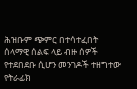ሕዝቡም ጭምር በተሳተፈበት ሰላማዊ ሰልፍ ላይ ብዙ ሰዎች የተደበደቡ ሲሆን መንገዶች ተዘግተው የትራፊክ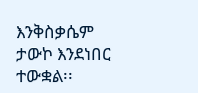እንቅስቃሴም ታውኮ እንደነበር ተውቋል፡፡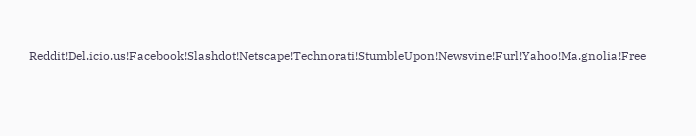Reddit!Del.icio.us!Facebook!Slashdot!Netscape!Technorati!StumbleUpon!Newsvine!Furl!Yahoo!Ma.gnolia!Free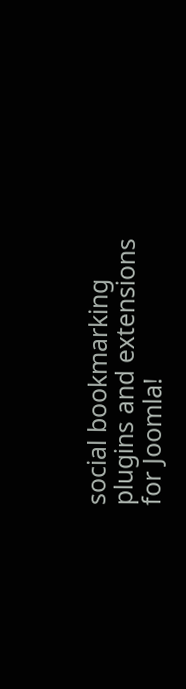social bookmarking plugins and extensions for Joomla!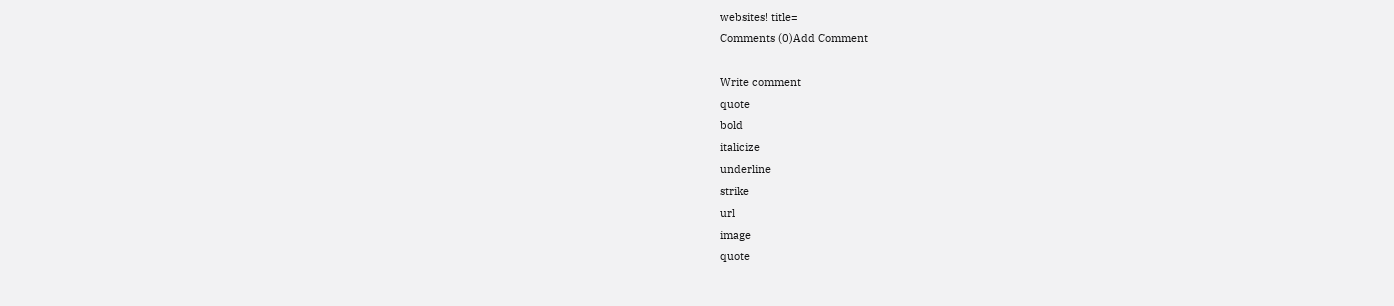websites! title=
Comments (0)Add Comment

Write comment
quote
bold
italicize
underline
strike
url
image
quote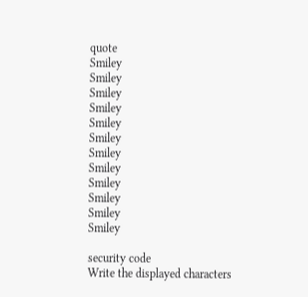quote
Smiley
Smiley
Smiley
Smiley
Smiley
Smiley
Smiley
Smiley
Smiley
Smiley
Smiley
Smiley

security code
Write the displayed characters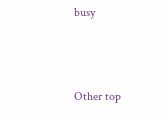busy



Other top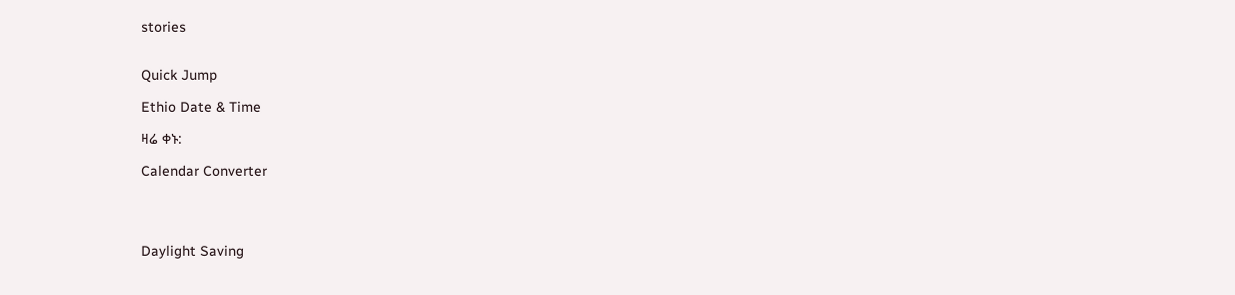stories


Quick Jump

Ethio Date & Time

ዛሬ ቀኑ:

Calendar Converter




Daylight Saving